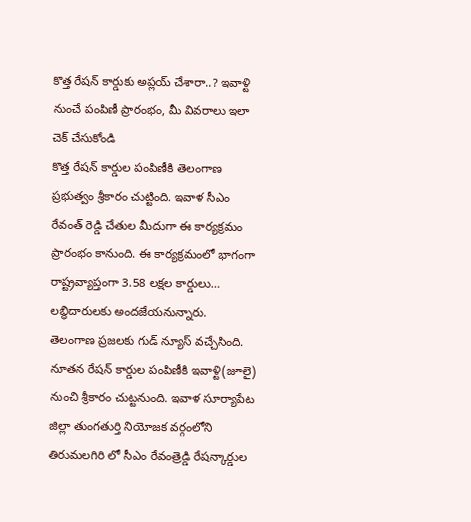కొత్త రేషన్ కార్డుకు అప్లయ్ చేశారా..? ఇవాళ్టి నుంచే పంపిణీ ప్రారంభం, మీ వివరాలు ఇలా చెక్ చేసుకోండి
కొత్త రేషన్ కార్డుల పంపిణీకి తెలంగాణ ప్రభుత్వం శ్రీకారం చుట్టింది. ఇవాళ సీఎం రేవంత్ రెడ్డి చేతుల మీదుగా ఈ కార్యక్రమం ప్రారంభం కానుంది. ఈ కార్యక్రమంలో భాగంగా రాష్ట్రవ్యాప్తంగా 3.58 లక్షల కార్డులు… లబ్ధిదారులకు అందజేయనున్నారు.
తెలంగాణ ప్రజలకు గుడ్ న్యూస్ వచ్చేసింది. నూతన రేషన్ కార్డుల పంపిణీకి ఇవాళ్టి(జూలై) నుంచి శ్రీకారం చుట్టనుంది. ఇవాళ సూర్యాపేట జిల్లా తుంగతుర్తి నియోజక వర్గంలోని తిరుమలగిరి లో సీఎం రేవంత్రెడ్డి రేషన్కార్డుల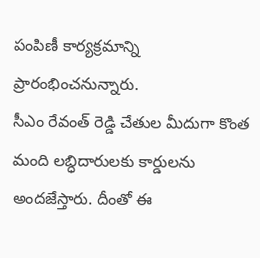పంపిణీ కార్యక్రమాన్ని ప్రారంభించనున్నారు.
సీఎం రేవంత్ రెడ్డి చేతుల మీదుగా కొంత మంది లబ్ధిదారులకు కార్డులను అందజేస్తారు. దీంతో ఈ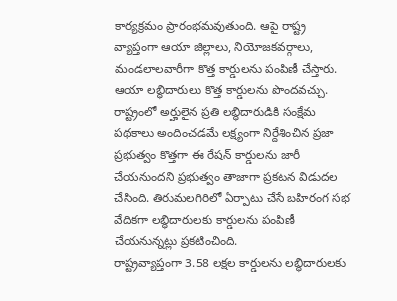కార్యక్రమం ప్రారంభమవుతుంది. ఆపై రాష్ట్ర వ్యాప్తంగా ఆయా జిల్లాలు, నియోజకవర్గాలు, మండలాలవారీగా కొత్త కార్డులను పంపిణీ చేస్తారు. ఆయా లబ్ధిదారులు కొత్త కార్డులను పొందవచ్చు.
రాష్ట్రంలో అర్హులైన ప్రతి లబ్ధిదారుడికి సంక్షేమ పథకాలు అందించడమే లక్ష్యంగా నిర్దేశించిన ప్రజా ప్రభుత్వం కొత్తగా ఈ రేషన్ కార్డులను జారీ చేయనుందని ప్రభుత్వం తాజాగా ప్రకటన విడుదల చేసింది. తిరుమలగిరిలో ఏర్పాటు చేసే బహిరంగ సభ వేదికగా లబ్ధిదారులకు కార్డులను పంపిణీ చేయనున్నట్లు ప్రకటించింది.
రాష్ట్రవ్యాప్తంగా 3.58 లక్షల కార్డులను లబ్ధిదారులకు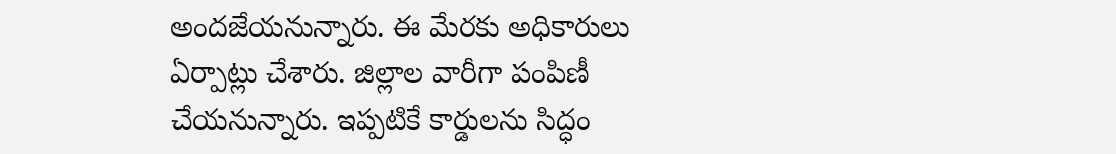అందజేయనున్నారు. ఈ మేరకు అధికారులు ఏర్పాట్లు చేశారు. జిల్లాల వారీగా పంపిణీ చేయనున్నారు. ఇప్పటికే కార్డులను సిద్ధం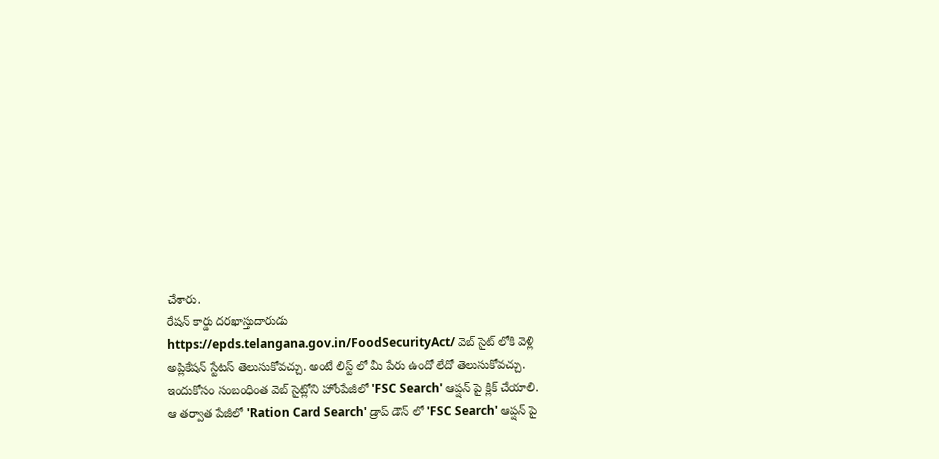చేశారు.
రేషన్ కార్డు దరఖాస్తుదారుడు https://epds.telangana.gov.in/FoodSecurityAct/ వెబ్ సైట్ లోకి వెళ్లి అప్లికేషన్ స్టేటస్ తెలుసుకోవచ్చు. అంటే లిస్ట్ లో మీ పేరు ఉందో లేదో తెలుసుకోవచ్చు. ఇందుకోసం సంబంధింత వెబ్ సైట్లోని హోంపేజీలో 'FSC Search' ఆప్షన్ పై క్లిక్ చేయాలి. ఆ తర్వాత పేజీలో 'Ration Card Search' డ్రాప్ డౌన్ లో 'FSC Search' ఆప్షన్ పై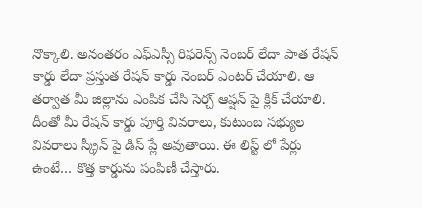నొక్కాలి. అనంతరం ఎఫ్ఎస్సీ రిఫరెన్స్ నెంబర్ లేదా పాత రేషన్ కార్డు లేదా ప్రస్తుత రేషన్ కార్డు నెంబర్ ఎంటర్ చేయాలి. ఆ తర్వాత మీ జిల్లాను ఎంపిక చేసి సెర్చ్ ఆప్షన్ పై క్లిక్ చేయాలి. దీంతో మీ రేషన్ కార్డు పూర్తి వివరాలు, కుటుంబ సభ్యుల వివరాలు స్క్రీన్ పై డిస్ ప్లే అవుతాయి. ఈ లిస్ట్ లో పేర్లు ఉంటే… కొత్త కార్డును పంపిణీ చేస్తారు.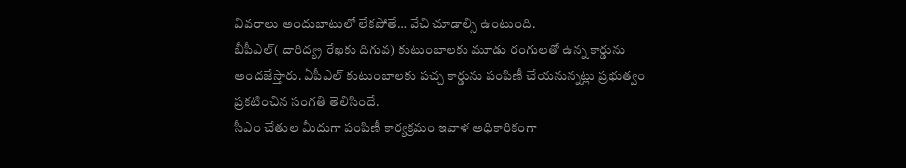వివరాలు అందుబాటులో లేకపోతే… వేచి చూడాల్సి ఉంటుంది.
బీపీఎల్( దారిద్య్ర రేఖకు దిగువ) కుటుంబాలకు మూడు రంగులతో ఉన్న కార్డును అందజేస్తారు. ఏపీఎల్ కుటుంబాలకు పచ్చ కార్డును పంపిణీ చేయనున్నట్లు ప్రభుత్వం ప్రకటించిన సంగతి తెలిసిందే.
సీఎం చేతుల మీదుగా పంపిణీ కార్యక్రమం ఇవాళ అధికారికంగా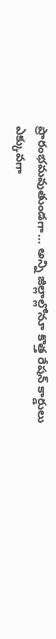ప్రారంభమవుతుండగా… అన్ని జిల్లాల్లోనూ కొత్త రేషన్ కార్డులు ఎక్కువగా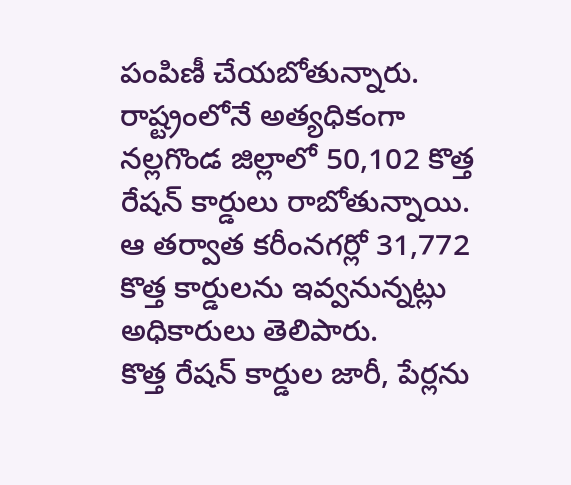పంపిణీ చేయబోతున్నారు. రాష్ట్రంలోనే అత్యధికంగా నల్లగొండ జిల్లాలో 50,102 కొత్త రేషన్ కార్డులు రాబోతున్నాయి. ఆ తర్వాత కరీంనగర్లో 31,772 కొత్త కార్డులను ఇవ్వనున్నట్లు అధికారులు తెలిపారు.
కొత్త రేషన్ కార్డుల జారీ, పేర్లను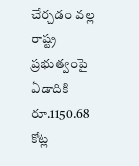చేర్చడం వల్ల రాష్ట్ర ప్రభుత్వంపై ఏడాదికి రూ.1150.68 కోట్ల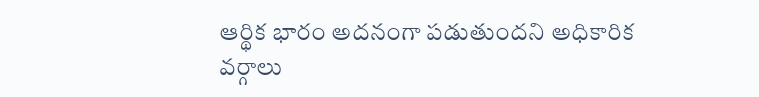ఆర్థిక భారం అదనంగా పడుతుందని అధికారిక వర్గాలు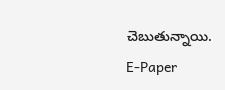చెబుతున్నాయి.
E-Paper